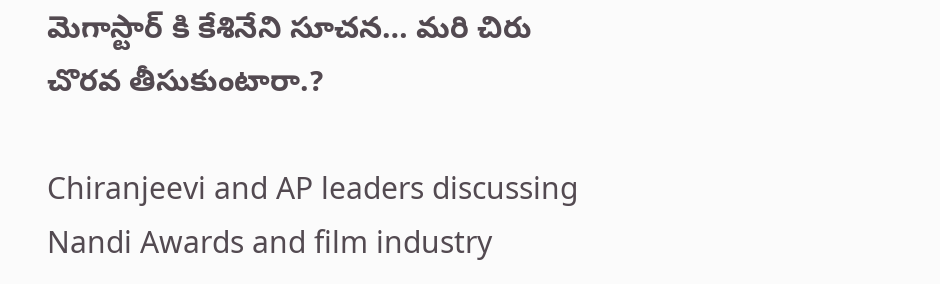మెగాస్టార్ కి కేశినేని సూచన… మరి చిరు చొరవ తీసుకుంటారా.?

Chiranjeevi and AP leaders discussing Nandi Awards and film industry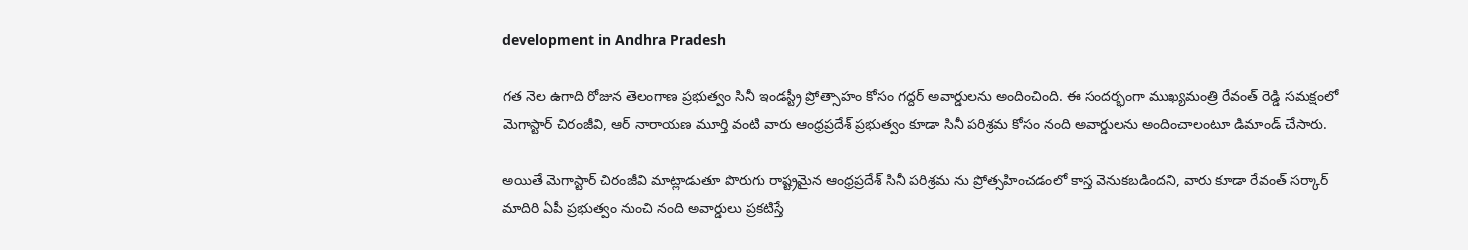development in Andhra Pradesh

గత నెల ఉగాది రోజున తెలంగాణ ప్రభుత్వం సినీ ఇండస్ట్రీ ప్రోత్సాహం కోసం గద్దర్ అవార్డులను అందించింది. ఈ సందర్భంగా ముఖ్యమంత్రి రేవంత్ రెడ్డి సమక్షంలో మెగాస్టార్ చిరంజీవి, ఆర్ నారాయణ మూర్తి వంటి వారు ఆంధ్రప్రదేశ్ ప్రభుత్వం కూడా సినీ పరిశ్రమ కోసం నంది అవార్డులను అందించాలంటూ డిమాండ్ చేసారు.

అయితే మెగాస్టార్ చిరంజీవి మాట్లాడుతూ పొరుగు రాష్ట్రమైన ఆంధ్రప్రదేశ్ సినీ పరిశ్రమ ను ప్రోత్సహించడంలో కాస్త వెనుకబడిందని, వారు కూడా రేవంత్ సర్కార్ మాదిరి ఏపీ ప్రభుత్వం నుంచి నంది అవార్డులు ప్రకటిస్తే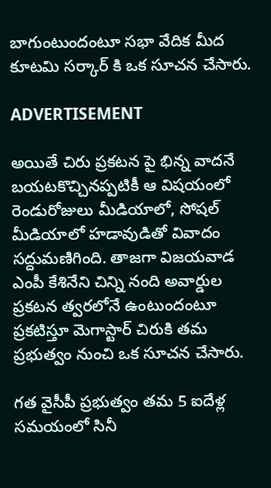బాగుంటుందంటూ సభా వేదిక మీద కూటమి సర్కార్ కి ఒక సూచన చేసారు.

ADVERTISEMENT

అయితే చిరు ప్రకటన పై భిన్న వాదనే బయటకొచ్చినప్పటికీ ఆ విషయంలో రెండురోజులు మీడియాలో, సోషల్ మీడియాలో హడావుడితో వివాదం సద్దుమణిగింది. తాజగా విజయవాడ ఎంపీ కేశినేని చిన్ని నంది అవార్డుల ప్రకటన త్వరలోనే ఉంటుందంటూ ప్రకటిస్తూ మెగాస్టార్ చిరుకి తమ ప్రభుత్వం నుంచి ఒక సూచన చేసారు.

గత వైసీపీ ప్రభుత్వం తమ 5 ఐదేళ్ల సమయంలో సినీ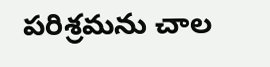పరిశ్రమను చాల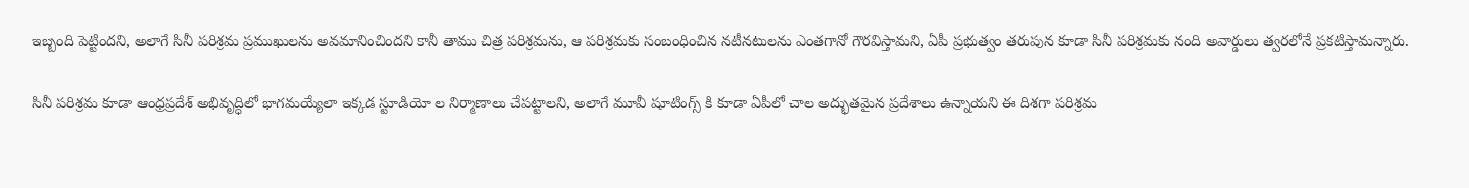ఇబ్బంది పెట్టిందని, అలాగే సినీ పరిశ్రమ ప్రముఖులను అవమానించిందని కానీ తాము చిత్ర పరిశ్రమను, ఆ పరిశ్రమకు సంబంధించిన నటీనటులను ఎంతగానో గౌరవిస్తామని, ఏపీ ప్రభుత్వం తరుపున కూడా సినీ పరిశ్రమకు నంది అవార్డులు త్వరలోనే ప్రకటిస్తామన్నారు.

సినీ పరిశ్రమ కూడా ఆంధ్రప్రదేశ్ అభివృద్ధిలో భాగమయ్యేలా ఇక్కడ స్టూడియో ల నిర్మాణాలు చేపట్టాలని, అలాగే మూవీ షూటింగ్స్ కి కూడా ఏపీలో చాల అద్భుతమైన ప్రదేశాలు ఉన్నాయని ఈ దిశగా పరిశ్రమ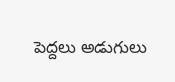పెద్దలు అడుగులు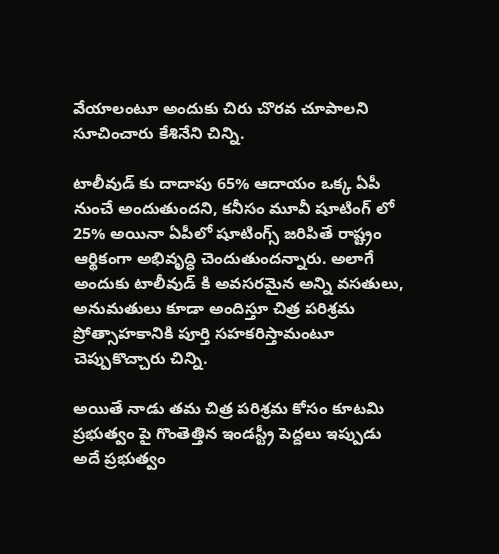వేయాలంటూ అందుకు చిరు చొరవ చూపాలని సూచించారు కేశినేని చిన్ని.

టాలీవుడ్ కు దాదాపు 65% ఆదాయం ఒక్క ఏపీ నుంచే అందుతుందని, కనీసం మూవీ షూటింగ్ లో 25% అయినా ఏపీలో షూటింగ్స్ జరిపితే రాష్ట్రం ఆర్థికంగా అభివృద్ధి చెందుతుందన్నారు. అలాగే అందుకు టాలీవుడ్ కి అవసరమైన అన్ని వసతులు, అనుమతులు కూడా అందిస్తూ చిత్ర పరిశ్రమ ప్రోత్సాహకానికి పూర్తి సహకరిస్తామంటూ చెప్పుకొచ్చారు చిన్ని.

అయితే నాడు తమ చిత్ర పరిశ్రమ కోసం కూటమి ప్రభుత్వం పై గొంతెత్తిన ఇండస్ట్రీ పెద్దలు ఇప్పుడు అదే ప్రభుత్వం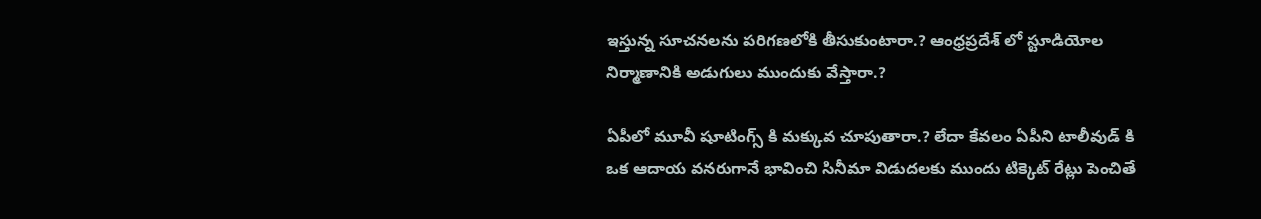ఇస్తున్న సూచనలను పరిగణలోకి తీసుకుంటారా.? ఆంధ్రప్రదేశ్ లో స్టూడియోల నిర్మాణానికి అడుగులు ముందుకు వేస్తారా.?

ఏపీలో మూవీ షూటింగ్స్ కి మక్కువ చూపుతారా.? లేదా కేవలం ఏపీని టాలీవుడ్ కి ఒక ఆదాయ వనరుగానే భావించి సినీమా విడుదలకు ముందు టిక్కెట్ రేట్లు పెంచితే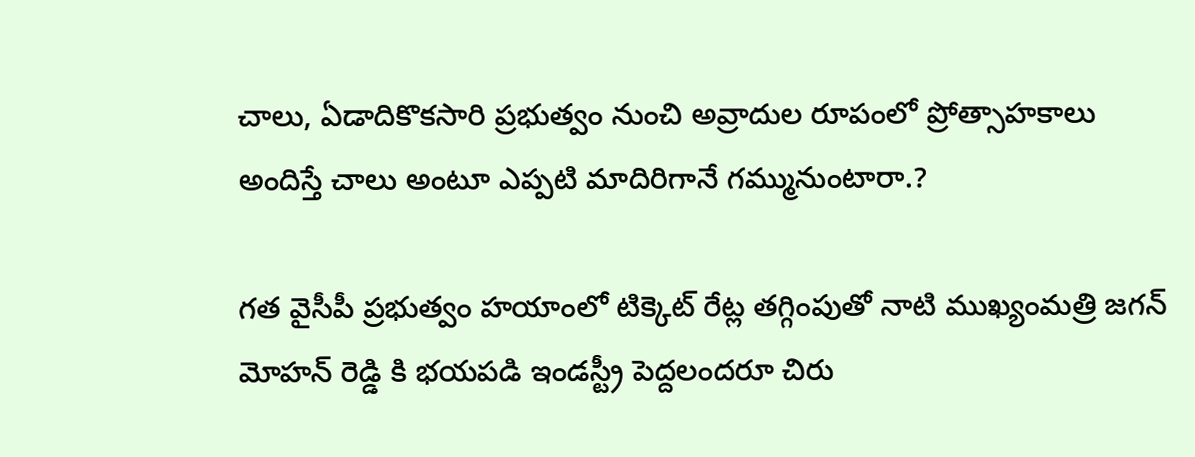చాలు, ఏడాదికొకసారి ప్రభుత్వం నుంచి అవ్రాదుల రూపంలో ప్రోత్సాహకాలు అందిస్తే చాలు అంటూ ఎప్పటి మాదిరిగానే గమ్మునుంటారా.?

గత వైసీపీ ప్రభుత్వం హయాంలో టిక్కెట్ రేట్ల తగ్గింపుతో నాటి ముఖ్యంమత్రి జగన్ మోహన్ రెడ్డి కి భయపడి ఇండస్ట్రీ పెద్దలందరూ చిరు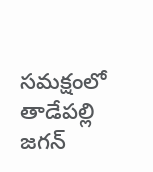సమక్షంలో తాడేపల్లి జగన్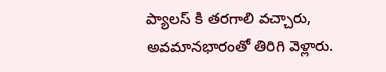ప్యాలస్ కి తరగాలి వచ్చారు, అవమానభారంతో తిరిగి వెళ్లారు.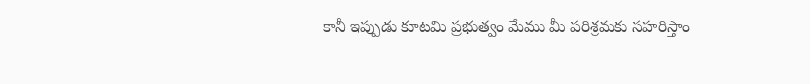కానీ ఇప్పుడు కూటమి ప్రభుత్వం మేము మీ పరిశ్రమకు సహరిస్తాం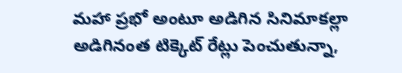మహా ప్రభో అంటూ అడిగిన సినిమాకల్లా అడిగినంత టిక్కెట్ రేట్లు పెంచుతున్నా,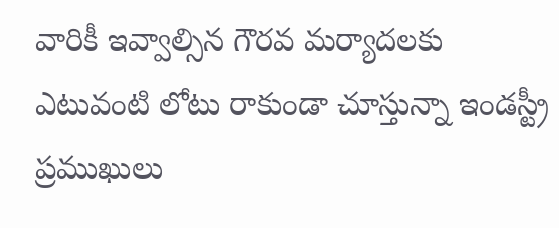వారికీ ఇవ్వాల్సిన గౌరవ మర్యాదలకు ఎటువంటి లోటు రాకుండా చూస్తున్నా ఇండస్ట్రీ ప్రముఖులు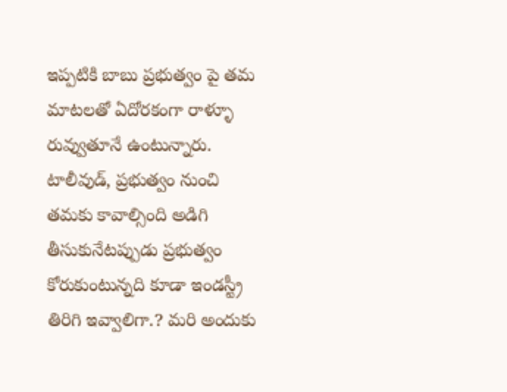ఇప్పటికి బాబు ప్రభుత్వం పై తమ మాటలతో ఏదోరకంగా రాళ్ళూ రువ్వుతూనే ఉంటున్నారు. టాలీవుడ్, ప్రభుత్వం నుంచి తమకు కావాల్సింది అడిగి తీసుకునేటప్పుడు ప్రభుత్వం కోరుకుంటున్నది కూడా ఇండస్ట్రీ తిరిగి ఇవ్వాలిగా.? మరి అందుకు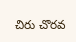చిరు చొరవ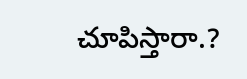చూపిస్తారా.?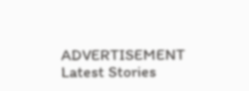ADVERTISEMENT
Latest Stories